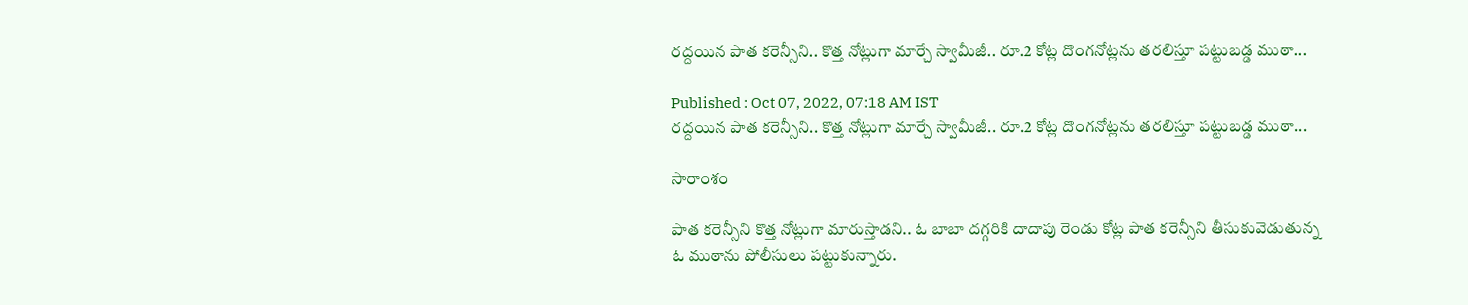రద్దయిన పాత కరెన్సీని.. కొత్త నోట్లుగా మార్చే స్వామీజీ.. రూ.2 కోట్ల దొంగనోట్లను తరలిస్తూ పట్టుబడ్డ ముఠా...

Published : Oct 07, 2022, 07:18 AM IST
రద్దయిన పాత కరెన్సీని.. కొత్త నోట్లుగా మార్చే స్వామీజీ.. రూ.2 కోట్ల దొంగనోట్లను తరలిస్తూ పట్టుబడ్డ ముఠా...

సారాంశం

పాత కరెన్సీని కొత్త నోట్లుగా మారుస్తాడని.. ఓ బాబా దగ్గరికి దాదాపు రెండు కోట్ల పాత కరెన్సీని తీసుకువెడుతున్న ఓ ముఠాను పోలీసులు పట్టుకున్నారు.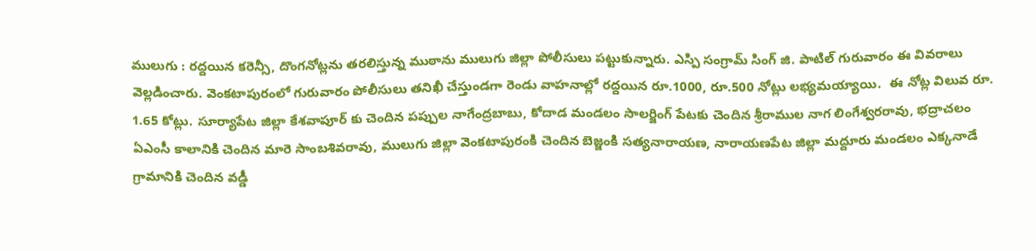ములుగు : రద్దయిన కరెన్సీ, దొంగనోట్లను తరలిస్తున్న ముఠాను ములుగు జిల్లా పోలీసులు పట్టుకున్నారు. ఎస్పి సంగ్రామ్ సింగ్ జి. పాటిల్ గురువారం ఈ వివరాలు వెల్లడించారు. వెంకటాపురంలో గురువారం పోలీసులు తనిఖీ చేస్తుండగా రెండు వాహనాల్లో రద్దయిన రూ.1000, రూ.500 నోట్లు లభ్యమయ్యాయి.  ఈ నోట్ల విలువ రూ. 1.65 కోట్లు. సూర్యాపేట జిల్లా కేశవాపూర్ కు చెందిన పప్పుల నాగేంద్రబాబు, కోదాడ మండలం సాలర్జింగ్ పేటకు చెందిన శ్రీరాముల నాగ లింగేశ్వరరావు, భద్రాచలం ఏఎంసీ కాలానికి చెందిన మారె సాంబశివరావు, ములుగు జిల్లా వెంకటాపురంకి చెందిన బెజ్జంకి సత్యనారాయణ, నారాయణపేట జిల్లా మద్దూరు మండలం ఎక్కనాడే గ్రామానికి చెందిన వడ్డీ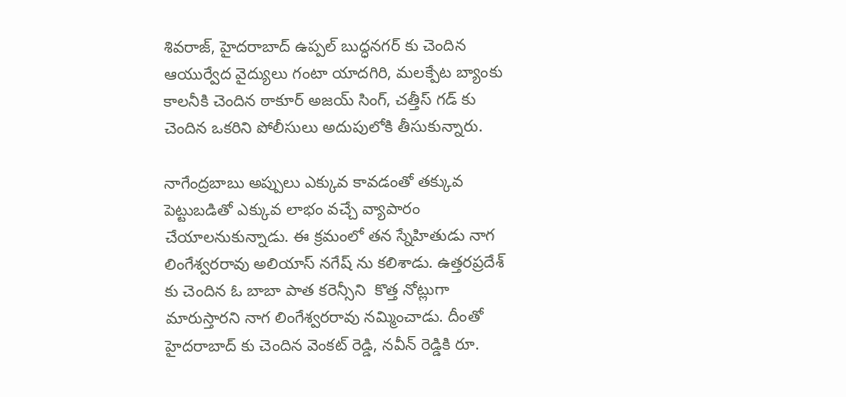శివరాజ్, హైదరాబాద్ ఉప్పల్ బుద్ధనగర్ కు చెందిన ఆయుర్వేద వైద్యులు గంటా యాదగిరి, మలక్పేట బ్యాంకు కాలనీకి చెందిన ఠాకూర్ అజయ్ సింగ్, చత్తీస్ గడ్ కు చెందిన ఒకరిని పోలీసులు అదుపులోకి తీసుకున్నారు.

నాగేంద్రబాబు అప్పులు ఎక్కువ కావడంతో తక్కువ పెట్టుబడితో ఎక్కువ లాభం వచ్చే వ్యాపారం చేయాలనుకున్నాడు. ఈ క్రమంలో తన స్నేహితుడు నాగ లింగేశ్వరరావు అలియాస్ నగేష్ ను కలిశాడు. ఉత్తరప్రదేశ్ కు చెందిన ఓ బాబా పాత కరెన్సీని  కొత్త నోట్లుగా మారుస్తారని నాగ లింగేశ్వరరావు నమ్మించాడు. దీంతో హైదరాబాద్ కు చెందిన వెంకట్ రెడ్డి, నవీన్ రెడ్డికి రూ.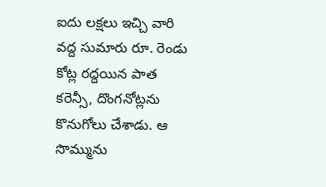ఐదు లక్షలు ఇచ్చి వారి వద్ద సుమారు రూ. రెండు కోట్ల రద్దయిన పాత కరెన్సీ, దొంగనోట్లను కొనుగోలు చేశాడు. ఆ సొమ్మును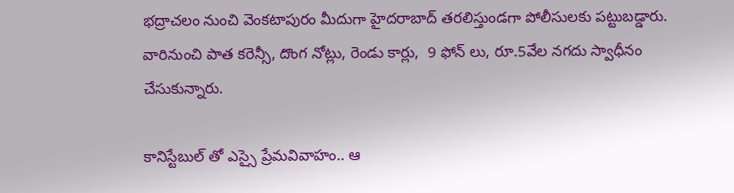భద్రాచలం నుంచి వెంకటాపురం మీదుగా హైదరాబాద్ తరలిస్తుండగా పోలీసులకు పట్టుబడ్డారు. వారినుంచి పాత కరెన్సీ, దొంగ నోట్లు, రెండు కార్లు,  9 ఫోన్ లు, రూ.5వేల నగదు స్వాధీనం చేసుకున్నారు.

కానిస్టేబుల్ తో ఎస్సై ప్రేమవివాహం.. ఆ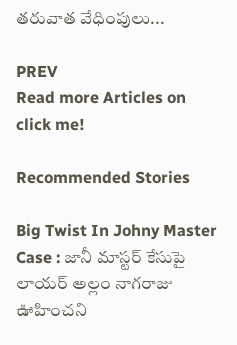తరువాత వేధింపులు...

PREV
Read more Articles on
click me!

Recommended Stories

Big Twist In Johny Master Case : జానీ మాస్టర్ కేసుపై లాయర్ అల్లం నాగరాజు ఊహించని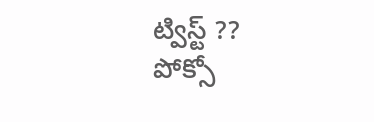ట్విస్ట్ ??
పోక్సో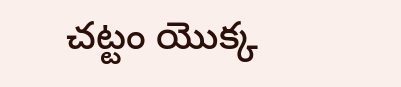చట్టం యొక్క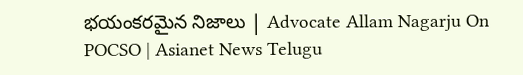భయంకరమైన నిజాలు | Advocate Allam Nagarju On POCSO | Asianet News Telugu